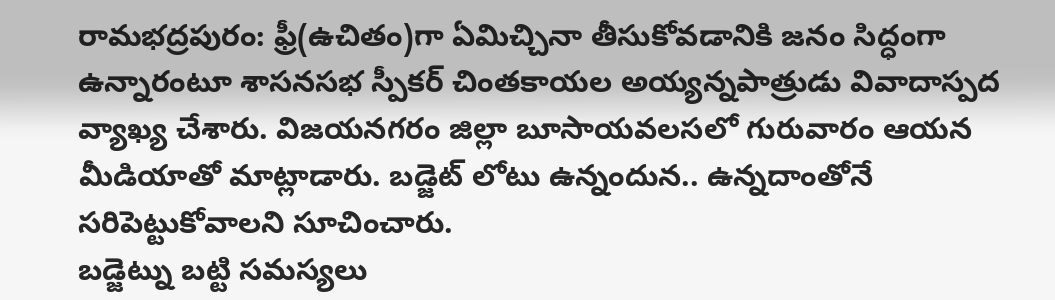రామభద్రపురం: ఫ్రీ(ఉచితం)గా ఏమిచ్చినా తీసుకోవడానికి జనం సిద్ధంగా ఉన్నారంటూ శాసనసభ స్పీకర్ చింతకాయల అయ్యన్నపాత్రుడు వివాదాస్పద వ్యాఖ్య చేశారు. విజయనగరం జిల్లా బూసాయవలసలో గురువారం ఆయన మీడియాతో మాట్లాడారు. బడ్జెట్ లోటు ఉన్నందున.. ఉన్నదాంతోనే సరిపెట్టుకోవాలని సూచించారు.
బడ్జెట్ను బట్టి సమస్యలు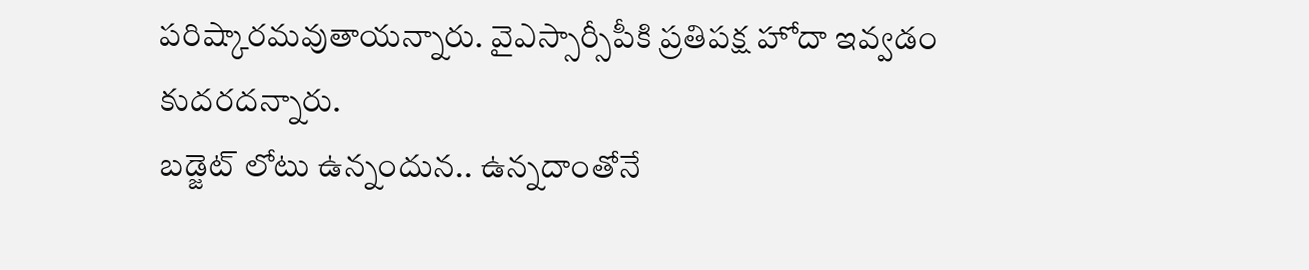పరిష్కారమవుతాయన్నారు. వైఎస్సార్సీపీకి ప్రతిపక్ష హోదా ఇవ్వడం కుదరదన్నారు.
బడ్జెట్ లోటు ఉన్నందున.. ఉన్నదాంతోనే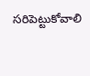సరిపెట్టుకోవాలి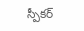స్పీకర్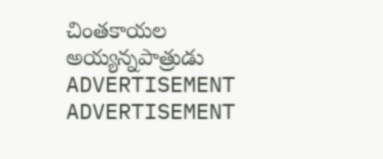చింతకాయల అయ్యన్నపాత్రుడు
ADVERTISEMENT
ADVERTISEMENT